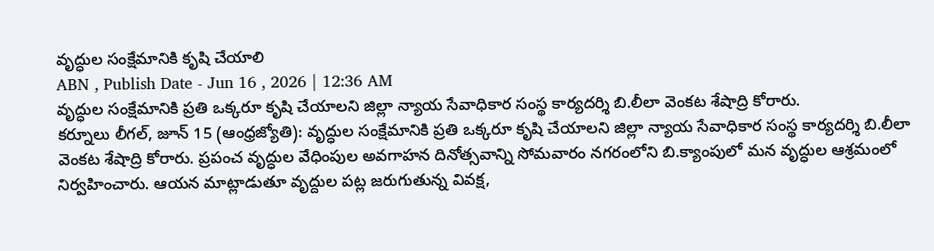వృద్ధుల సంక్షేమానికి కృషి చేయాలి
ABN , Publish Date - Jun 16 , 2026 | 12:36 AM
వృద్ధుల సంక్షేమానికి ప్రతి ఒక్కరూ కృషి చేయాలని జిల్లా న్యాయ సేవాధికార సంస్థ కార్యదర్శి బి.లీలా వెంకట శేషాద్రి కోరారు.
కర్నూలు లీగల్, జూన్ 15 (ఆంధ్రజ్యోతి): వృద్ధుల సంక్షేమానికి ప్రతి ఒక్కరూ కృషి చేయాలని జిల్లా న్యాయ సేవాధికార సంస్థ కార్యదర్శి బి.లీలా వెంకట శేషాద్రి కోరారు. ప్రపంచ వృద్ధుల వేధింపుల అవగాహన దినోత్సవాన్ని సోమవారం నగరంలోని బి.క్యాంపులో మన వృద్ధుల ఆశ్రమంలో నిర్వహించారు. ఆయన మాట్లాడుతూ వృద్దుల పట్ల జరుగుతున్న వివక్ష,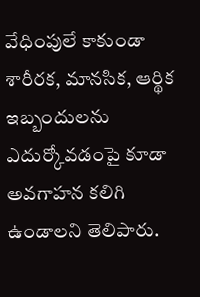వేధింపులే కాకుండా శారీరక, మానసిక, ఆర్థిక ఇబ్బందులను ఎదుర్కోవడంపై కూడా అవగాహన కలిగి ఉండాలని తెలిపారు.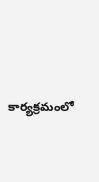కార్యక్రమంలో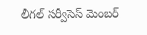లీగల్ సర్వీసెస్ మెంబర్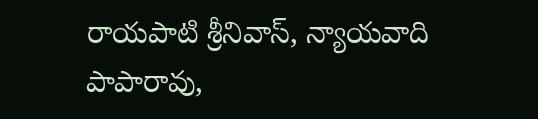రాయపాటి శ్రీనివాస్, న్యాయవాది పాపారావు,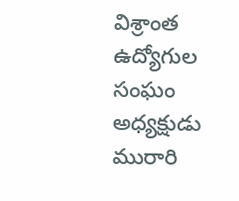విశ్రాంత ఉద్యోగుల సంఘం అధ్యక్షుడు మురారి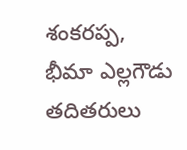శంకరప్ప, భీమా ఎల్లగౌడు తదితరులు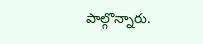పాల్గొన్నారు.